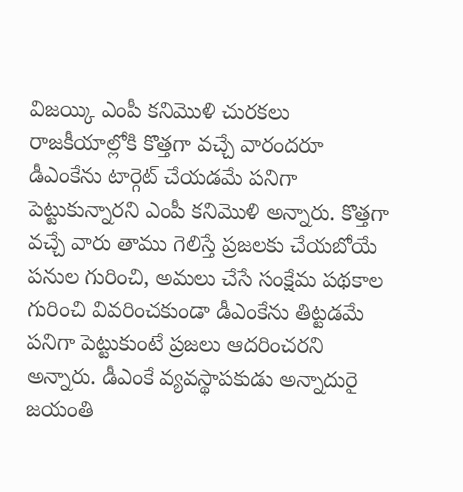విజయ్కి ఎంపీ కనిమొళి చురకలు
రాజకీయాల్లోకి కొత్తగా వచ్చే వారందరూ డీఎంకేను టార్గెట్ చేయడమే పనిగా పెట్టుకున్నారని ఎంపీ కనిమొళి అన్నారు. కొత్తగా వచ్చే వారు తాము గెలిస్తే ప్రజలకు చేయబోయే పనుల గురించి, అమలు చేసే సంక్షేమ పథకాల గురించి వివరించకుండా డీఎంకేను తిట్టడమే పనిగా పెట్టుకుంటే ప్రజలు ఆదరించరని అన్నారు. డీఎంకే వ్యవస్థాపకుడు అన్నాదురై జయంతి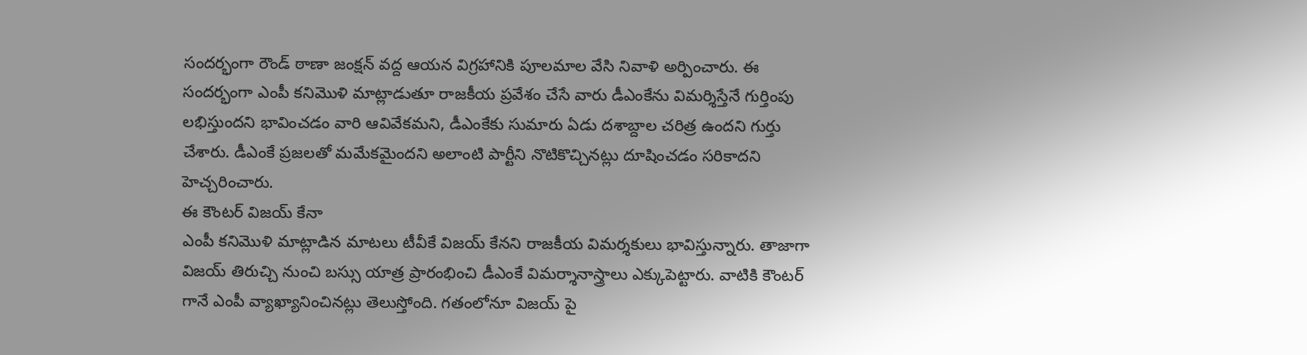సందర్భంగా రౌండ్ ఠాణా జంక్షన్ వద్ద ఆయన విగ్రహానికి పూలమాల వేసి నివాళి అర్పించారు. ఈ సందర్భంగా ఎంపీ కనిమొళి మాట్లాడుతూ రాజకీయ ప్రవేశం చేసే వారు డీఎంకేను విమర్శిస్తేనే గుర్తింపు లభిస్తుందని భావించడం వారి ఆవివేకమని, డీఎంకేకు సుమారు ఏడు దశాబ్దాల చరిత్ర ఉందని గుర్తు చేశారు. డీఎంకే ప్రజలతో మమేకమైందని అలాంటి పార్టీని నొటికొచ్చినట్లు దూషించడం సరికాదని హెచ్చరించారు.
ఈ కౌంటర్ విజయ్ కేనా
ఎంపీ కనిమొళి మాట్లాడిన మాటలు టీవీకే విజయ్ కేనని రాజకీయ విమర్శకులు భావిస్తున్నారు. తాజాగా విజయ్ తిరుచ్చి నుంచి బస్సు యాత్ర ప్రారంభించి డీఎంకే విమర్శానాస్త్రాలు ఎక్కుపెట్టారు. వాటికి కౌంటర్ గానే ఎంపీ వ్యాఖ్యానించినట్లు తెలుస్తోంది. గతంలోనూ విజయ్ పై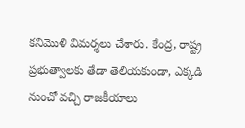కనిమొళి విమర్శలు చేశారు. కేంద్ర, రాష్ట్ర ప్రభుత్వాలకు తేడా తెలియకుండా, ఎక్కడి నుంచో వచ్చి రాజకీయాలు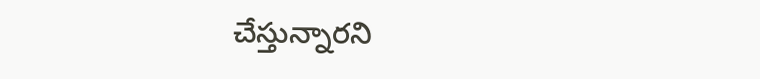చేస్తున్నారని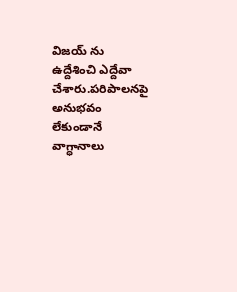విజయ్ ను ఉద్దేశించి ఎద్దేవా చేశారు.పరిపాలనపై అనుభవం లేకుండానే వాగ్ధానాలు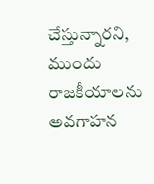చేస్తున్నారని, ముందు రాజకీయాలను అవగాహన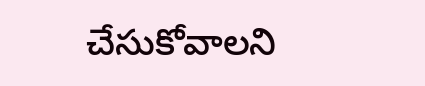చేసుకోవాలని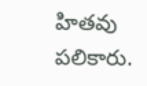హితవు పలికారు.